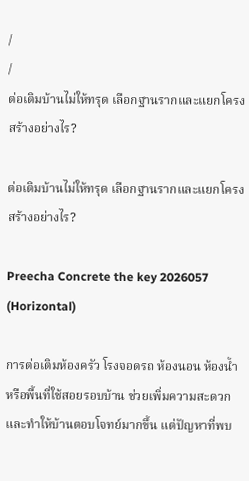/
/
ต่อเติมบ้านไม่ให้ทรุด เลือกฐานรากและแยกโครงสร้างอย่างไร?

ต่อเติมบ้านไม่ให้ทรุด เลือกฐานรากและแยกโครงสร้างอย่างไร?

Preecha Concrete the key 2026057 (Horizontal)

การต่อเติมห้องครัว โรงจอดรถ ห้องนอน ห้องน้ำ หรือพื้นที่ใช้สอยรอบบ้าน ช่วยเพิ่มความสะดวกและทำให้บ้านตอบโจทย์มากขึ้น แต่ปัญหาที่พบ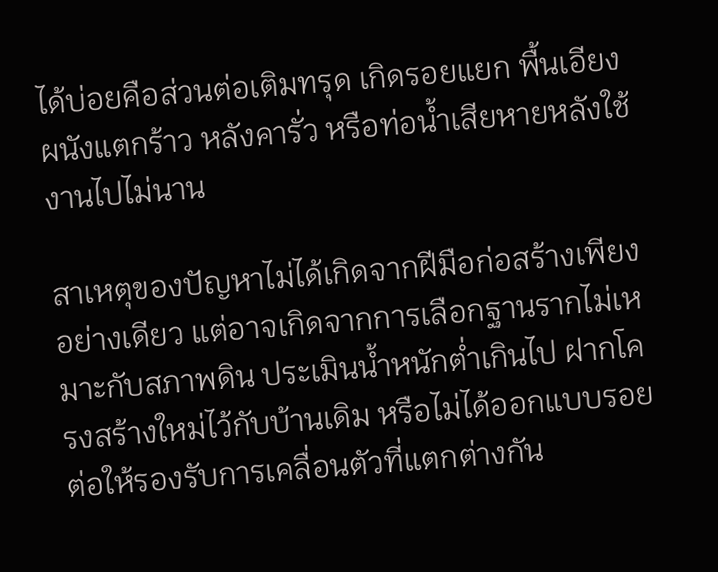ได้บ่อยคือส่วนต่อเติมทรุด เกิดรอยแยก พื้นเอียง ผนังแตกร้าว หลังคารั่ว หรือท่อน้ำเสียหายหลังใช้งานไปไม่นาน

สาเหตุของปัญหาไม่ได้เกิดจากฝีมือก่อสร้างเพียงอย่างเดียว แต่อาจเกิดจากการเลือกฐานรากไม่เหมาะกับสภาพดิน ประเมินน้ำหนักต่ำเกินไป ฝากโครงสร้างใหม่ไว้กับบ้านเดิม หรือไม่ได้ออกแบบรอยต่อให้รองรับการเคลื่อนตัวที่แตกต่างกัน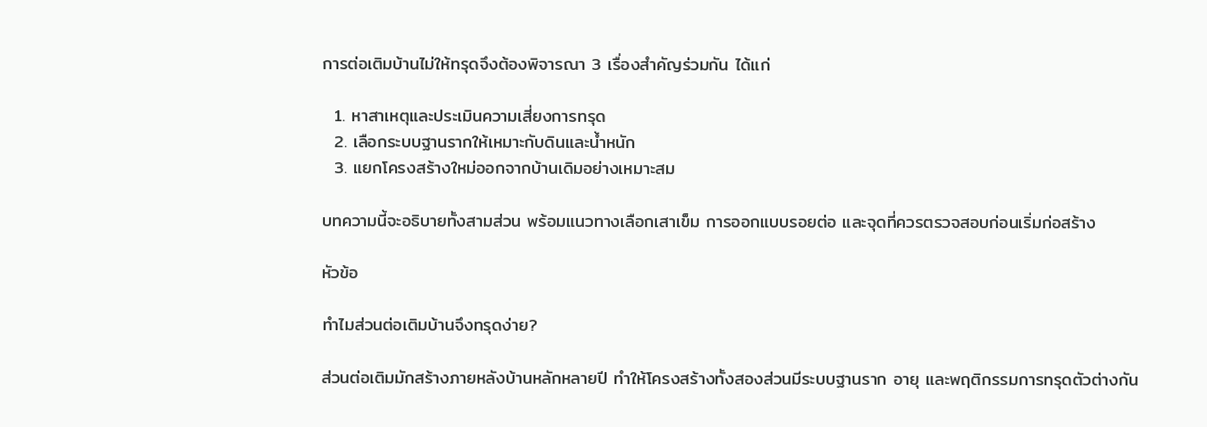การต่อเติมบ้านไม่ให้ทรุดจึงต้องพิจารณา 3 เรื่องสำคัญร่วมกัน ได้แก่

  1. หาสาเหตุและประเมินความเสี่ยงการทรุด
  2. เลือกระบบฐานรากให้เหมาะกับดินและน้ำหนัก
  3. แยกโครงสร้างใหม่ออกจากบ้านเดิมอย่างเหมาะสม

บทความนี้จะอธิบายทั้งสามส่วน พร้อมแนวทางเลือกเสาเข็ม การออกแบบรอยต่อ และจุดที่ควรตรวจสอบก่อนเริ่มก่อสร้าง

หัวข้อ

ทำไมส่วนต่อเติมบ้านจึงทรุดง่าย?

ส่วนต่อเติมมักสร้างภายหลังบ้านหลักหลายปี ทำให้โครงสร้างทั้งสองส่วนมีระบบฐานราก อายุ และพฤติกรรมการทรุดตัวต่างกัน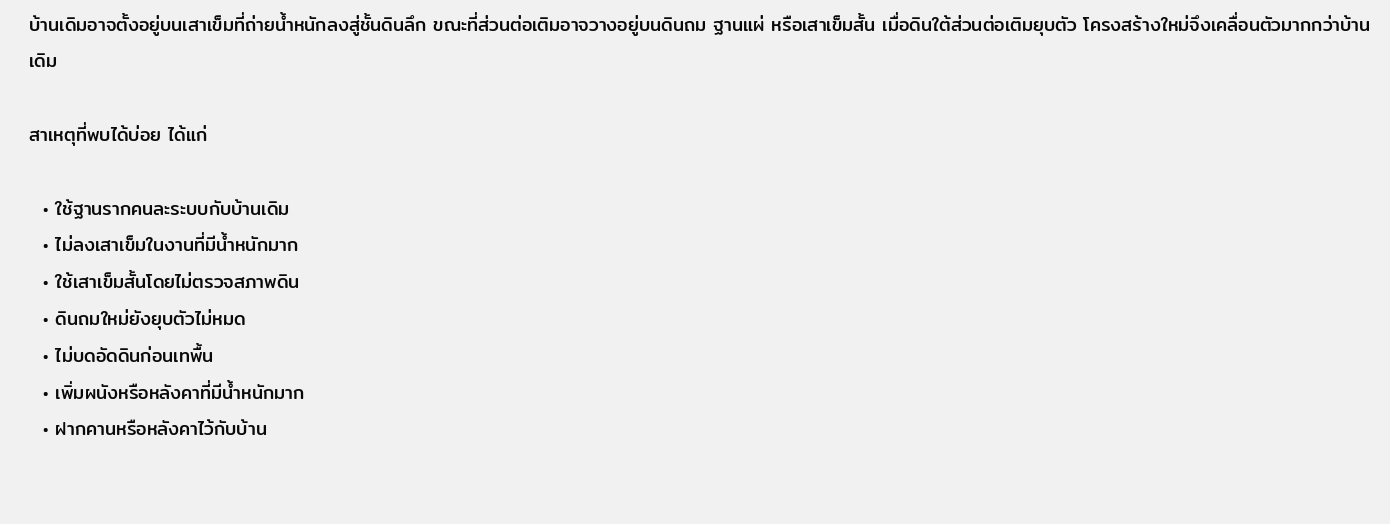บ้านเดิมอาจตั้งอยู่บนเสาเข็มที่ถ่ายน้ำหนักลงสู่ชั้นดินลึก ขณะที่ส่วนต่อเติมอาจวางอยู่บนดินถม ฐานแผ่ หรือเสาเข็มสั้น เมื่อดินใต้ส่วนต่อเติมยุบตัว โครงสร้างใหม่จึงเคลื่อนตัวมากกว่าบ้านเดิม

สาเหตุที่พบได้บ่อย ได้แก่

  • ใช้ฐานรากคนละระบบกับบ้านเดิม
  • ไม่ลงเสาเข็มในงานที่มีน้ำหนักมาก
  • ใช้เสาเข็มสั้นโดยไม่ตรวจสภาพดิน
  • ดินถมใหม่ยังยุบตัวไม่หมด
  • ไม่บดอัดดินก่อนเทพื้น
  • เพิ่มผนังหรือหลังคาที่มีน้ำหนักมาก
  • ฝากคานหรือหลังคาไว้กับบ้าน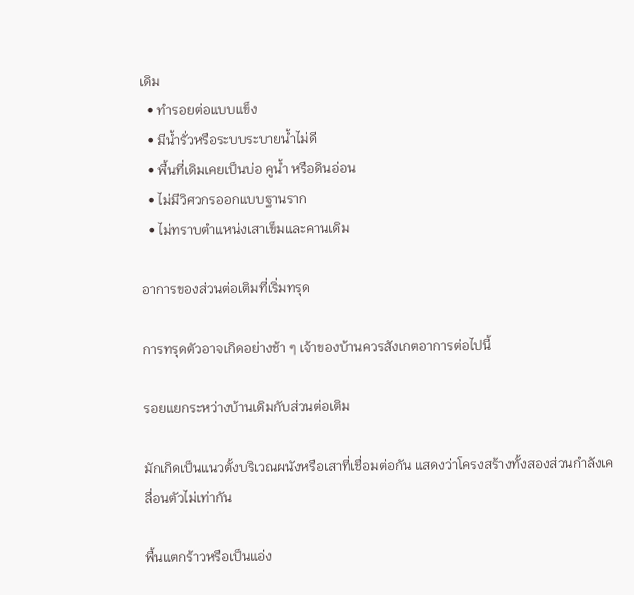เดิม
  • ทำรอยต่อแบบแข็ง
  • มีน้ำรั่วหรือระบบระบายน้ำไม่ดี
  • พื้นที่เดิมเคยเป็นบ่อ คูน้ำ หรือดินอ่อน
  • ไม่มีวิศวกรออกแบบฐานราก
  • ไม่ทราบตำแหน่งเสาเข็มและคานเดิม

อาการของส่วนต่อเติมที่เริ่มทรุด

การทรุดตัวอาจเกิดอย่างช้า ๆ เจ้าของบ้านควรสังเกตอาการต่อไปนี้

รอยแยกระหว่างบ้านเดิมกับส่วนต่อเติม

มักเกิดเป็นแนวตั้งบริเวณผนังหรือเสาที่เชื่อมต่อกัน แสดงว่าโครงสร้างทั้งสองส่วนกำลังเคลื่อนตัวไม่เท่ากัน

พื้นแตกร้าวหรือเป็นแอ่ง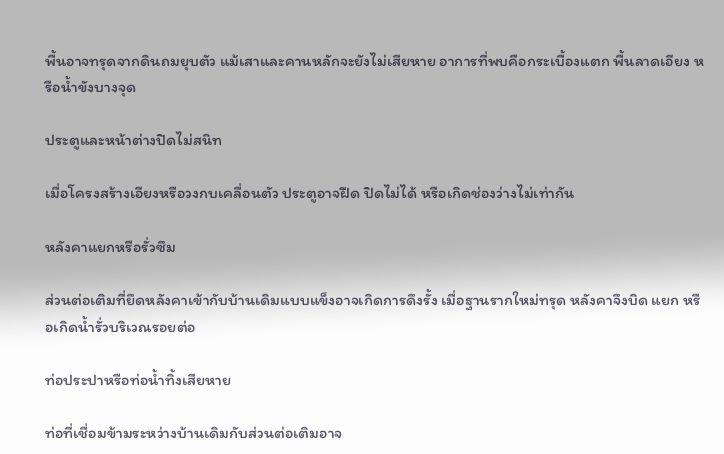พื้นอาจทรุดจากดินถมยุบตัว แม้เสาและคานหลักจะยังไม่เสียหาย อาการที่พบคือกระเบื้องแตก พื้นลาดเอียง หรือน้ำขังบางจุด

ประตูและหน้าต่างปิดไม่สนิท

เมื่อโครงสร้างเอียงหรือวงกบเคลื่อนตัว ประตูอาจฝืด ปิดไม่ได้ หรือเกิดช่องว่างไม่เท่ากัน

หลังคาแยกหรือรั่วซึม

ส่วนต่อเติมที่ยึดหลังคาเข้ากับบ้านเดิมแบบแข็งอาจเกิดการดึงรั้ง เมื่อฐานรากใหม่ทรุด หลังคาจึงบิด แยก หรือเกิดน้ำรั่วบริเวณรอยต่อ

ท่อประปาหรือท่อน้ำทิ้งเสียหาย

ท่อที่เชื่อมข้ามระหว่างบ้านเดิมกับส่วนต่อเติมอาจ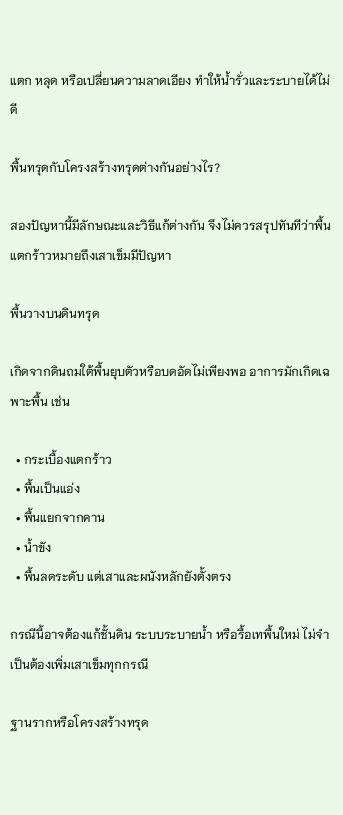แตก หลุด หรือเปลี่ยนความลาดเอียง ทำให้น้ำรั่วและระบายได้ไม่ดี

พื้นทรุดกับโครงสร้างทรุดต่างกันอย่างไร?

สองปัญหานี้มีลักษณะและวิธีแก้ต่างกัน จึงไม่ควรสรุปทันทีว่าพื้นแตกร้าวหมายถึงเสาเข็มมีปัญหา

พื้นวางบนดินทรุด

เกิดจากดินถมใต้พื้นยุบตัวหรือบดอัดไม่เพียงพอ อาการมักเกิดเฉพาะพื้น เช่น

  • กระเบื้องแตกร้าว
  • พื้นเป็นแอ่ง
  • พื้นแยกจากคาน
  • น้ำขัง
  • พื้นลดระดับ แต่เสาและผนังหลักยังตั้งตรง

กรณีนี้อาจต้องแก้ชั้นดิน ระบบระบายน้ำ หรือรื้อเทพื้นใหม่ ไม่จำเป็นต้องเพิ่มเสาเข็มทุกกรณี

ฐานรากหรือโครงสร้างทรุด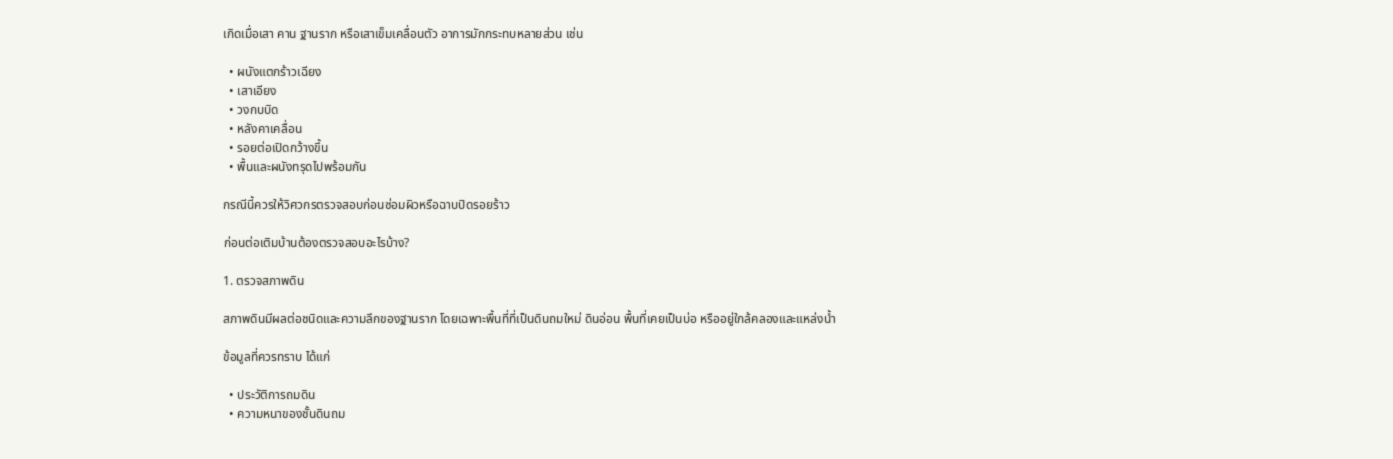เกิดเมื่อเสา คาน ฐานราก หรือเสาเข็มเคลื่อนตัว อาการมักกระทบหลายส่วน เช่น

  • ผนังแตกร้าวเฉียง
  • เสาเอียง
  • วงกบบิด
  • หลังคาเคลื่อน
  • รอยต่อเปิดกว้างขึ้น
  • พื้นและผนังทรุดไปพร้อมกัน

กรณีนี้ควรให้วิศวกรตรวจสอบก่อนซ่อมผิวหรือฉาบปิดรอยร้าว

ก่อนต่อเติมบ้านต้องตรวจสอบอะไรบ้าง?

1. ตรวจสภาพดิน

สภาพดินมีผลต่อชนิดและความลึกของฐานราก โดยเฉพาะพื้นที่ที่เป็นดินถมใหม่ ดินอ่อน พื้นที่เคยเป็นบ่อ หรืออยู่ใกล้คลองและแหล่งน้ำ

ข้อมูลที่ควรทราบ ได้แก่

  • ประวัติการถมดิน
  • ความหนาของชั้นดินถม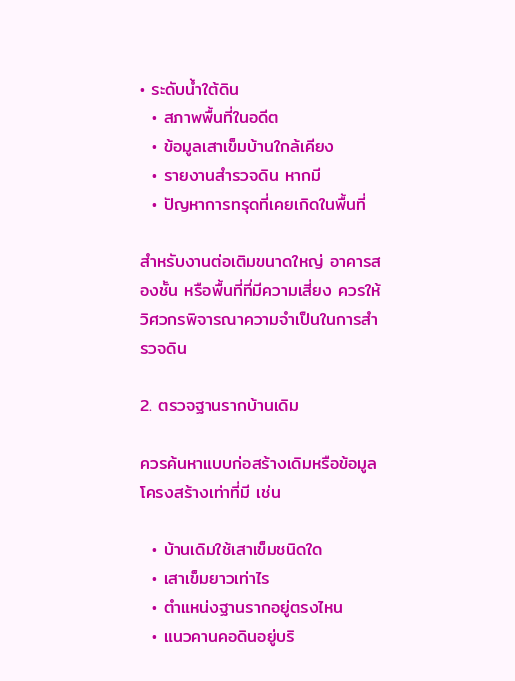• ระดับน้ำใต้ดิน
  • สภาพพื้นที่ในอดีต
  • ข้อมูลเสาเข็มบ้านใกล้เคียง
  • รายงานสำรวจดิน หากมี
  • ปัญหาการทรุดที่เคยเกิดในพื้นที่

สำหรับงานต่อเติมขนาดใหญ่ อาคารสองชั้น หรือพื้นที่ที่มีความเสี่ยง ควรให้วิศวกรพิจารณาความจำเป็นในการสำรวจดิน

2. ตรวจฐานรากบ้านเดิม

ควรค้นหาแบบก่อสร้างเดิมหรือข้อมูลโครงสร้างเท่าที่มี เช่น

  • บ้านเดิมใช้เสาเข็มชนิดใด
  • เสาเข็มยาวเท่าไร
  • ตำแหน่งฐานรากอยู่ตรงไหน
  • แนวคานคอดินอยู่บริ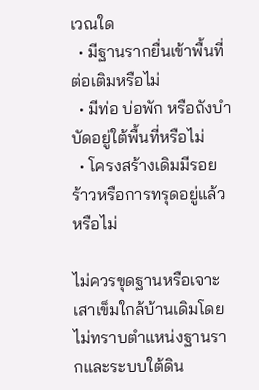เวณใด
  • มีฐานรากยื่นเข้าพื้นที่ต่อเติมหรือไม่
  • มีท่อ บ่อพัก หรือถังบำบัดอยู่ใต้พื้นที่หรือไม่
  • โครงสร้างเดิมมีรอยร้าวหรือการทรุดอยู่แล้วหรือไม่

ไม่ควรขุดฐานหรือเจาะเสาเข็มใกล้บ้านเดิมโดยไม่ทราบตำแหน่งฐานรากและระบบใต้ดิน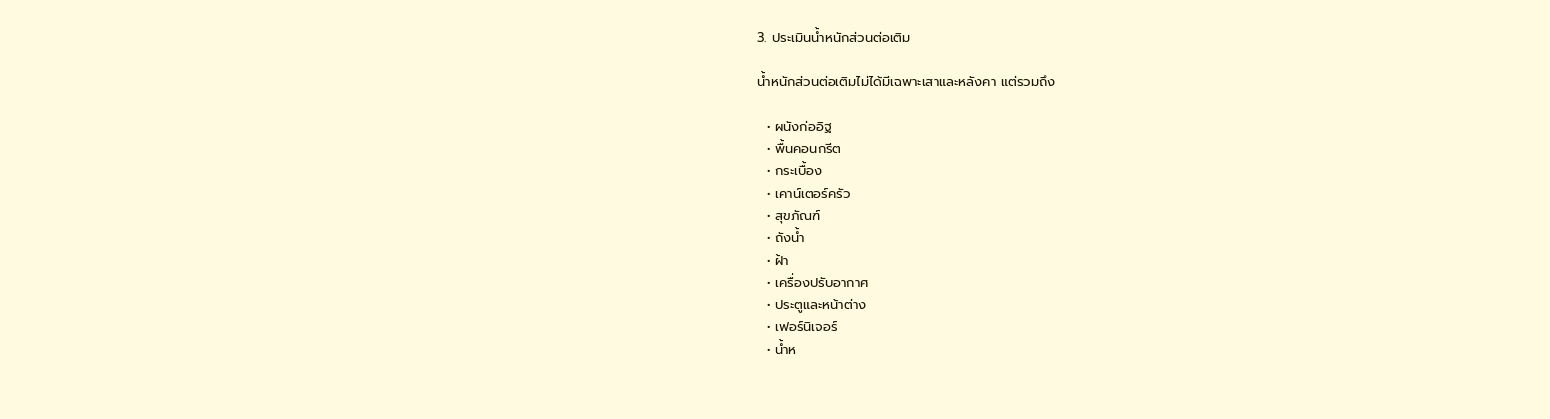3. ประเมินน้ำหนักส่วนต่อเติม

น้ำหนักส่วนต่อเติมไม่ได้มีเฉพาะเสาและหลังคา แต่รวมถึง

  • ผนังก่ออิฐ
  • พื้นคอนกรีต
  • กระเบื้อง
  • เคาน์เตอร์ครัว
  • สุขภัณฑ์
  • ถังน้ำ
  • ฝ้า
  • เครื่องปรับอากาศ
  • ประตูและหน้าต่าง
  • เฟอร์นิเจอร์
  • น้ำห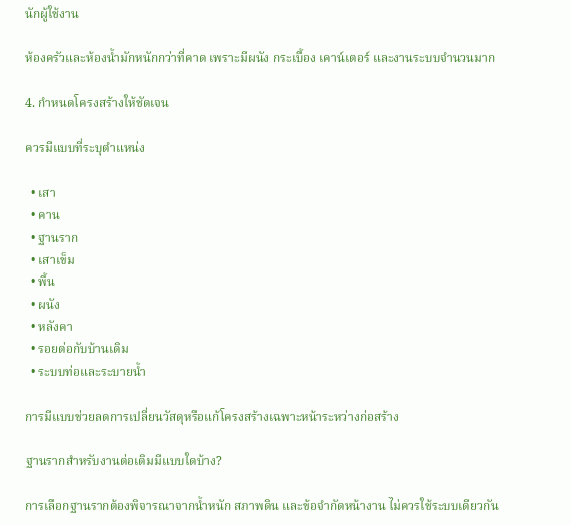นักผู้ใช้งาน

ห้องครัวและห้องน้ำมักหนักกว่าที่คาด เพราะมีผนัง กระเบื้อง เคาน์เตอร์ และงานระบบจำนวนมาก

4. กำหนดโครงสร้างให้ชัดเจน

ควรมีแบบที่ระบุตำแหน่ง

  • เสา
  • คาน
  • ฐานราก
  • เสาเข็ม
  • พื้น
  • ผนัง
  • หลังคา
  • รอยต่อกับบ้านเดิม
  • ระบบท่อและระบายน้ำ

การมีแบบช่วยลดการเปลี่ยนวัสดุหรือแก้โครงสร้างเฉพาะหน้าระหว่างก่อสร้าง

ฐานรากสำหรับงานต่อเติมมีแบบใดบ้าง?

การเลือกฐานรากต้องพิจารณาจากน้ำหนัก สภาพดิน และข้อจำกัดหน้างาน ไม่ควรใช้ระบบเดียวกัน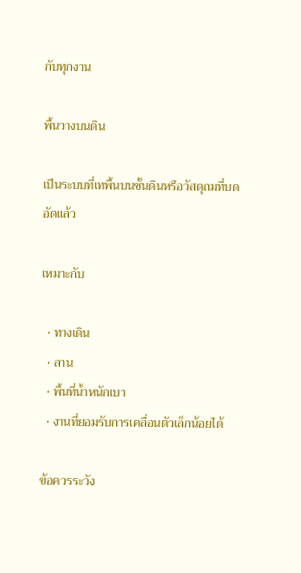กับทุกงาน

พื้นวางบนดิน

เป็นระบบที่เทพื้นบนชั้นดินหรือวัสดุถมที่บดอัดแล้ว

เหมาะกับ

  • ทางเดิน
  • ลาน
  • พื้นที่น้ำหนักเบา
  • งานที่ยอมรับการเคลื่อนตัวเล็กน้อยได้

ข้อควรระวัง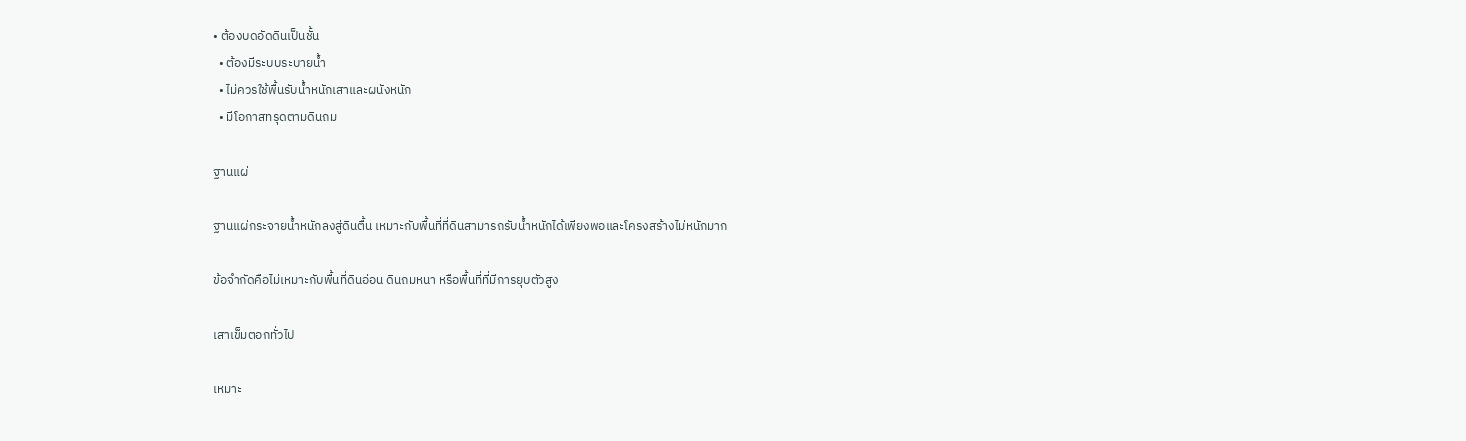• ต้องบดอัดดินเป็นชั้น
  • ต้องมีระบบระบายน้ำ
  • ไม่ควรใช้พื้นรับน้ำหนักเสาและผนังหนัก
  • มีโอกาสทรุดตามดินถม

ฐานแผ่

ฐานแผ่กระจายน้ำหนักลงสู่ดินตื้น เหมาะกับพื้นที่ที่ดินสามารถรับน้ำหนักได้เพียงพอและโครงสร้างไม่หนักมาก

ข้อจำกัดคือไม่เหมาะกับพื้นที่ดินอ่อน ดินถมหนา หรือพื้นที่ที่มีการยุบตัวสูง

เสาเข็มตอกทั่วไป

เหมาะ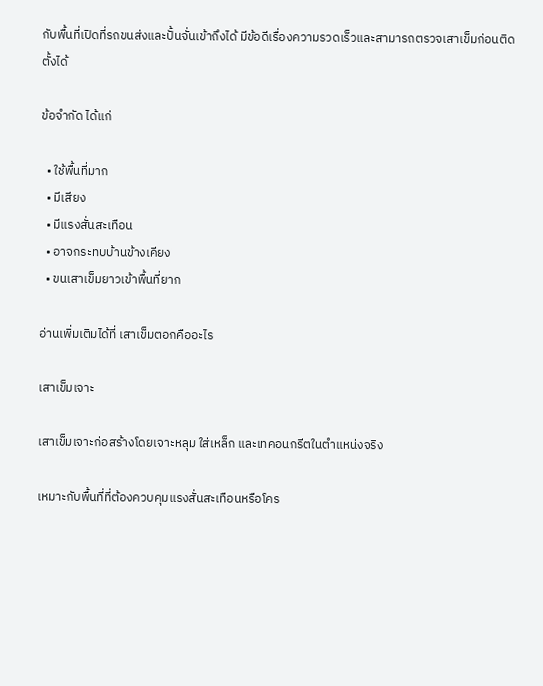กับพื้นที่เปิดที่รถขนส่งและปั้นจั่นเข้าถึงได้ มีข้อดีเรื่องความรวดเร็วและสามารถตรวจเสาเข็มก่อนติดตั้งได้

ข้อจำกัด ได้แก่

  • ใช้พื้นที่มาก
  • มีเสียง
  • มีแรงสั่นสะเทือน
  • อาจกระทบบ้านข้างเคียง
  • ขนเสาเข็มยาวเข้าพื้นที่ยาก

อ่านเพิ่มเติมได้ที่ เสาเข็มตอกคืออะไร

เสาเข็มเจาะ

เสาเข็มเจาะก่อสร้างโดยเจาะหลุม ใส่เหล็ก และเทคอนกรีตในตำแหน่งจริง

เหมาะกับพื้นที่ที่ต้องควบคุมแรงสั่นสะเทือนหรือโคร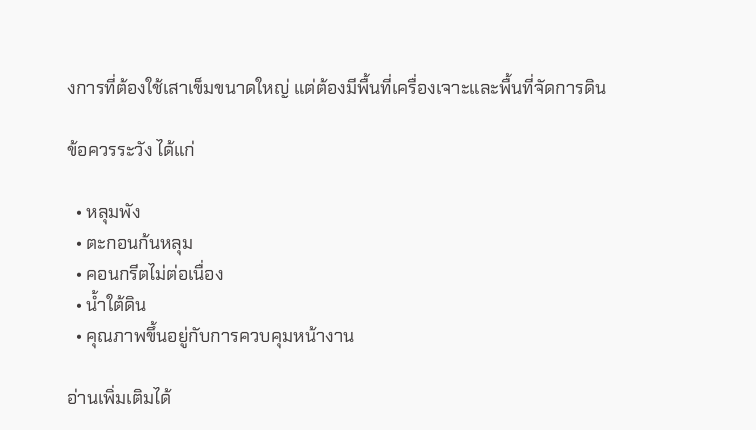งการที่ต้องใช้เสาเข็มขนาดใหญ่ แต่ต้องมีพื้นที่เครื่องเจาะและพื้นที่จัดการดิน

ข้อควรระวัง ได้แก่

  • หลุมพัง
  • ตะกอนก้นหลุม
  • คอนกรีตไม่ต่อเนื่อง
  • น้ำใต้ดิน
  • คุณภาพขึ้นอยู่กับการควบคุมหน้างาน

อ่านเพิ่มเติมได้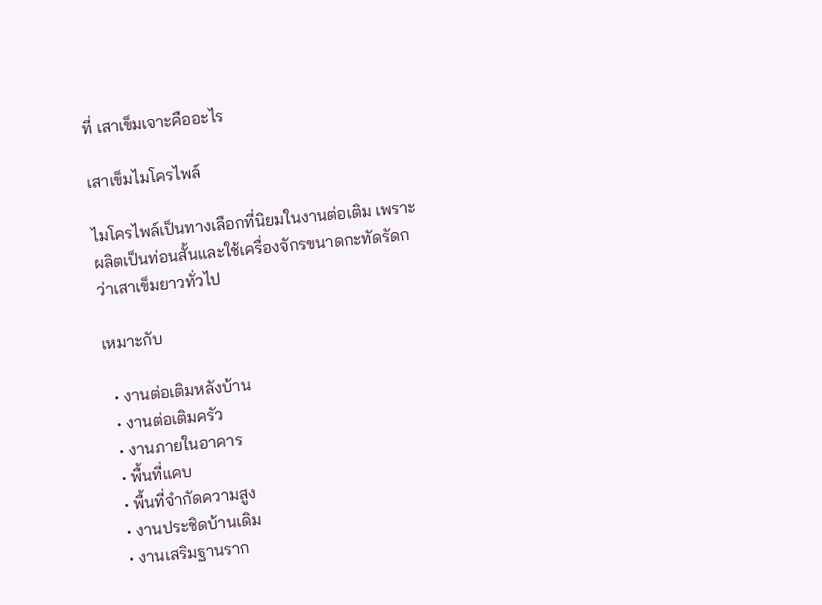ที่ เสาเข็มเจาะคืออะไร

เสาเข็มไมโครไพล์

ไมโครไพล์เป็นทางเลือกที่นิยมในงานต่อเติม เพราะผลิตเป็นท่อนสั้นและใช้เครื่องจักรขนาดกะทัดรัดกว่าเสาเข็มยาวทั่วไป

เหมาะกับ

  • งานต่อเติมหลังบ้าน
  • งานต่อเติมครัว
  • งานภายในอาคาร
  • พื้นที่แคบ
  • พื้นที่จำกัดความสูง
  • งานประชิดบ้านเดิม
  • งานเสริมฐานราก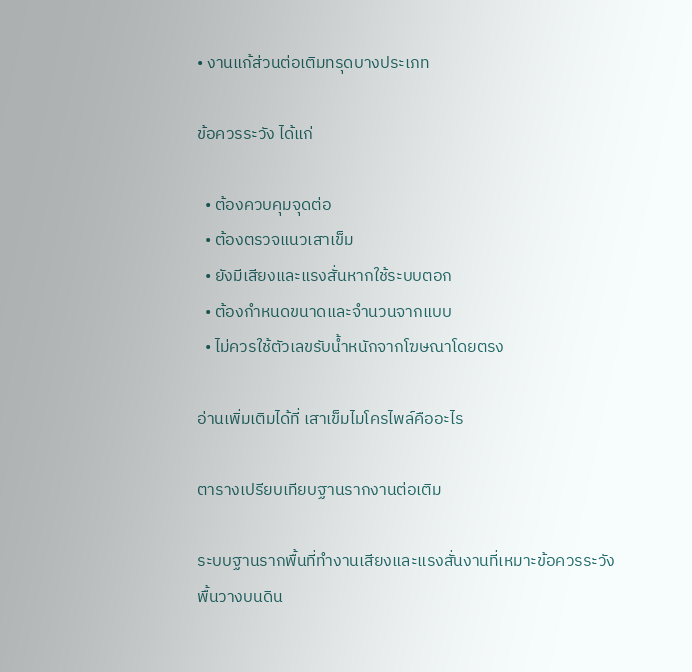• งานแก้ส่วนต่อเติมทรุดบางประเภท

ข้อควรระวัง ได้แก่

  • ต้องควบคุมจุดต่อ
  • ต้องตรวจแนวเสาเข็ม
  • ยังมีเสียงและแรงสั่นหากใช้ระบบตอก
  • ต้องกำหนดขนาดและจำนวนจากแบบ
  • ไม่ควรใช้ตัวเลขรับน้ำหนักจากโฆษณาโดยตรง

อ่านเพิ่มเติมได้ที่ เสาเข็มไมโครไพล์คืออะไร

ตารางเปรียบเทียบฐานรากงานต่อเติม

ระบบฐานรากพื้นที่ทำงานเสียงและแรงสั่นงานที่เหมาะข้อควรระวัง
พื้นวางบนดิน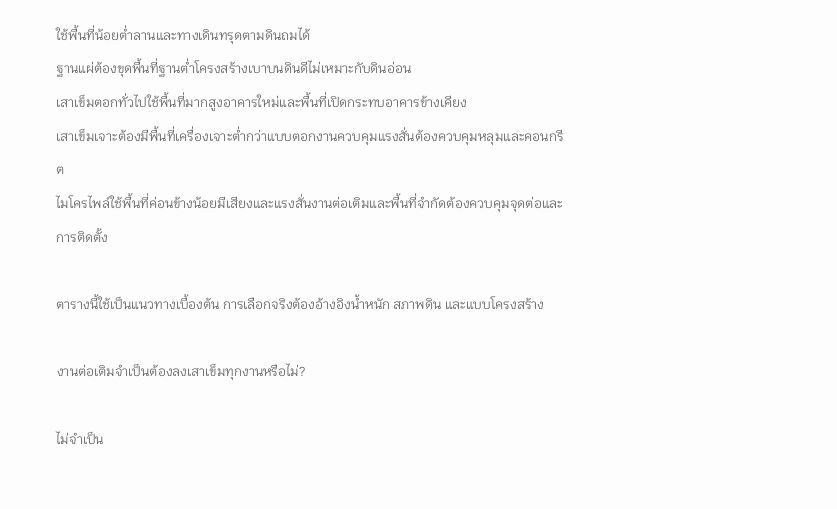ใช้พื้นที่น้อยต่ำลานและทางเดินทรุดตามดินถมได้
ฐานแผ่ต้องขุดพื้นที่ฐานต่ำโครงสร้างเบาบนดินดีไม่เหมาะกับดินอ่อน
เสาเข็มตอกทั่วไปใช้พื้นที่มากสูงอาคารใหม่และพื้นที่เปิดกระทบอาคารข้างเคียง
เสาเข็มเจาะต้องมีพื้นที่เครื่องเจาะต่ำกว่าแบบตอกงานควบคุมแรงสั่นต้องควบคุมหลุมและคอนกรีต
ไมโครไพล์ใช้พื้นที่ค่อนข้างน้อยมีเสียงและแรงสั่นงานต่อเติมและพื้นที่จำกัดต้องควบคุมจุดต่อและการติดตั้ง

ตารางนี้ใช้เป็นแนวทางเบื้องต้น การเลือกจริงต้องอ้างอิงน้ำหนัก สภาพดิน และแบบโครงสร้าง

งานต่อเติมจำเป็นต้องลงเสาเข็มทุกงานหรือไม่?

ไม่จำเป็น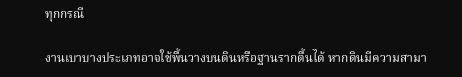ทุกกรณี

งานเบาบางประเภทอาจใช้พื้นวางบนดินหรือฐานรากตื้นได้ หากดินมีความสามา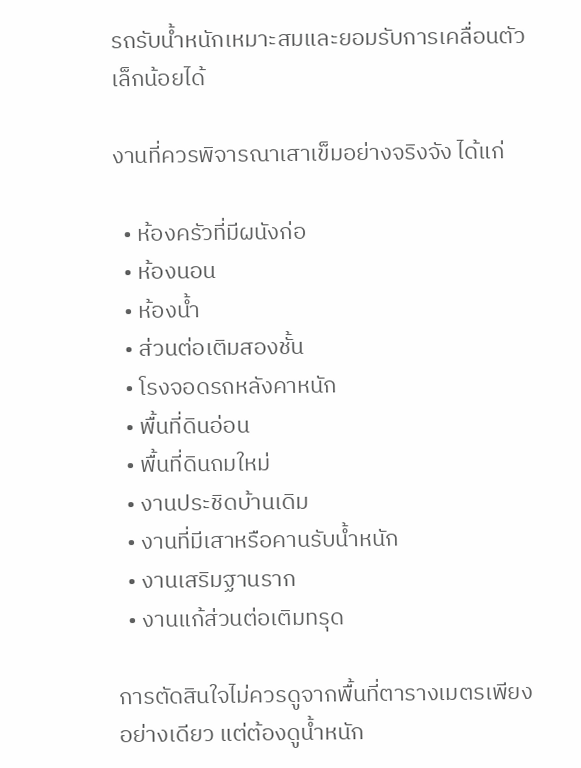รถรับน้ำหนักเหมาะสมและยอมรับการเคลื่อนตัวเล็กน้อยได้

งานที่ควรพิจารณาเสาเข็มอย่างจริงจัง ได้แก่

  • ห้องครัวที่มีผนังก่อ
  • ห้องนอน
  • ห้องน้ำ
  • ส่วนต่อเติมสองชั้น
  • โรงจอดรถหลังคาหนัก
  • พื้นที่ดินอ่อน
  • พื้นที่ดินถมใหม่
  • งานประชิดบ้านเดิม
  • งานที่มีเสาหรือคานรับน้ำหนัก
  • งานเสริมฐานราก
  • งานแก้ส่วนต่อเติมทรุด

การตัดสินใจไม่ควรดูจากพื้นที่ตารางเมตรเพียงอย่างเดียว แต่ต้องดูน้ำหนัก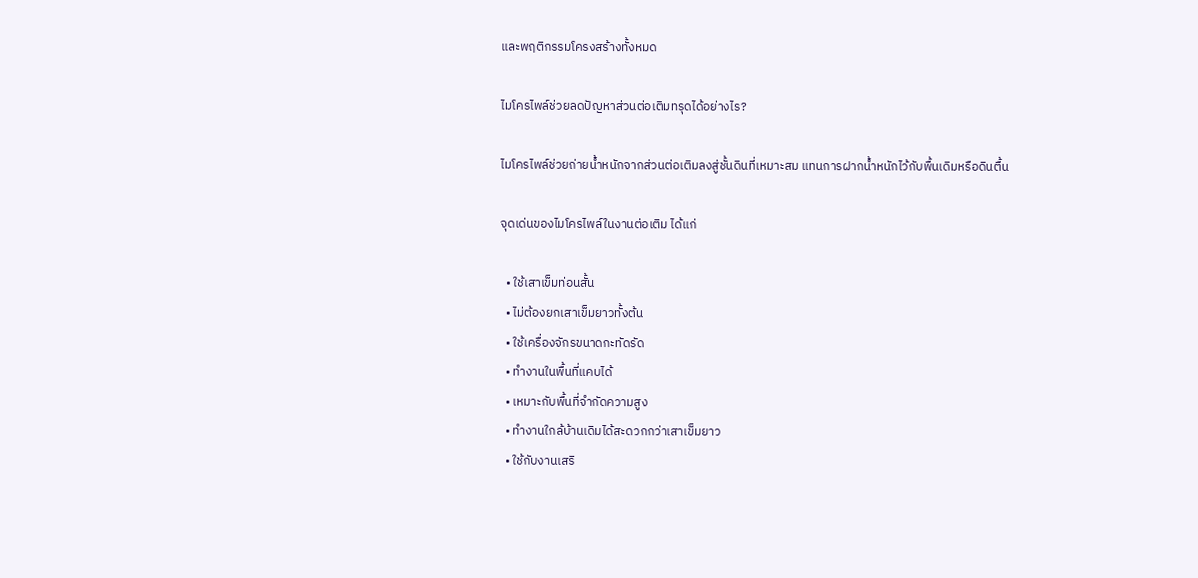และพฤติกรรมโครงสร้างทั้งหมด

ไมโครไพล์ช่วยลดปัญหาส่วนต่อเติมทรุดได้อย่างไร?

ไมโครไพล์ช่วยถ่ายน้ำหนักจากส่วนต่อเติมลงสู่ชั้นดินที่เหมาะสม แทนการฝากน้ำหนักไว้กับพื้นเดิมหรือดินตื้น

จุดเด่นของไมโครไพล์ในงานต่อเติม ได้แก่

  • ใช้เสาเข็มท่อนสั้น
  • ไม่ต้องยกเสาเข็มยาวทั้งต้น
  • ใช้เครื่องจักรขนาดกะทัดรัด
  • ทำงานในพื้นที่แคบได้
  • เหมาะกับพื้นที่จำกัดความสูง
  • ทำงานใกล้บ้านเดิมได้สะดวกกว่าเสาเข็มยาว
  • ใช้กับงานเสริ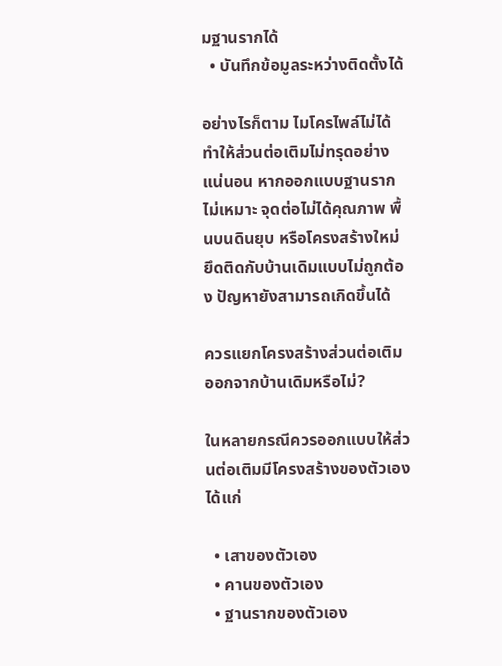มฐานรากได้
  • บันทึกข้อมูลระหว่างติดตั้งได้

อย่างไรก็ตาม ไมโครไพล์ไม่ได้ทำให้ส่วนต่อเติมไม่ทรุดอย่างแน่นอน หากออกแบบฐานรากไม่เหมาะ จุดต่อไม่ได้คุณภาพ พื้นบนดินยุบ หรือโครงสร้างใหม่ยึดติดกับบ้านเดิมแบบไม่ถูกต้อง ปัญหายังสามารถเกิดขึ้นได้

ควรแยกโครงสร้างส่วนต่อเติมออกจากบ้านเดิมหรือไม่?

ในหลายกรณีควรออกแบบให้ส่วนต่อเติมมีโครงสร้างของตัวเอง ได้แก่

  • เสาของตัวเอง
  • คานของตัวเอง
  • ฐานรากของตัวเอง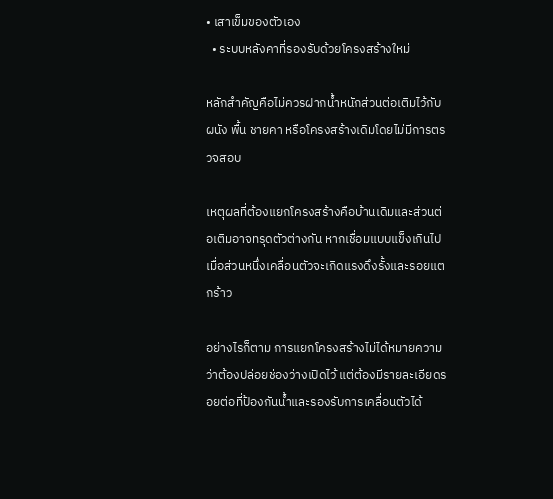• เสาเข็มของตัวเอง
  • ระบบหลังคาที่รองรับด้วยโครงสร้างใหม่

หลักสำคัญคือไม่ควรฝากน้ำหนักส่วนต่อเติมไว้กับผนัง พื้น ชายคา หรือโครงสร้างเดิมโดยไม่มีการตรวจสอบ

เหตุผลที่ต้องแยกโครงสร้างคือบ้านเดิมและส่วนต่อเติมอาจทรุดตัวต่างกัน หากเชื่อมแบบแข็งเกินไป เมื่อส่วนหนึ่งเคลื่อนตัวจะเกิดแรงดึงรั้งและรอยแตกร้าว

อย่างไรก็ตาม การแยกโครงสร้างไม่ได้หมายความว่าต้องปล่อยช่องว่างเปิดไว้ แต่ต้องมีรายละเอียดรอยต่อที่ป้องกันน้ำและรองรับการเคลื่อนตัวได้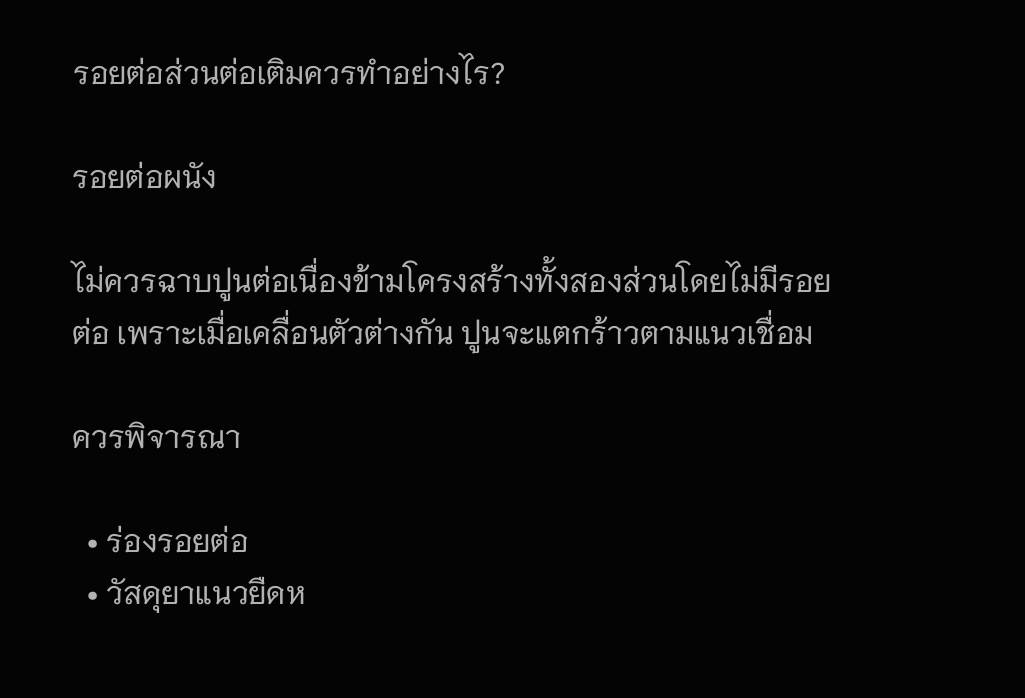รอยต่อส่วนต่อเติมควรทำอย่างไร?

รอยต่อผนัง

ไม่ควรฉาบปูนต่อเนื่องข้ามโครงสร้างทั้งสองส่วนโดยไม่มีรอยต่อ เพราะเมื่อเคลื่อนตัวต่างกัน ปูนจะแตกร้าวตามแนวเชื่อม

ควรพิจารณา

  • ร่องรอยต่อ
  • วัสดุยาแนวยืดห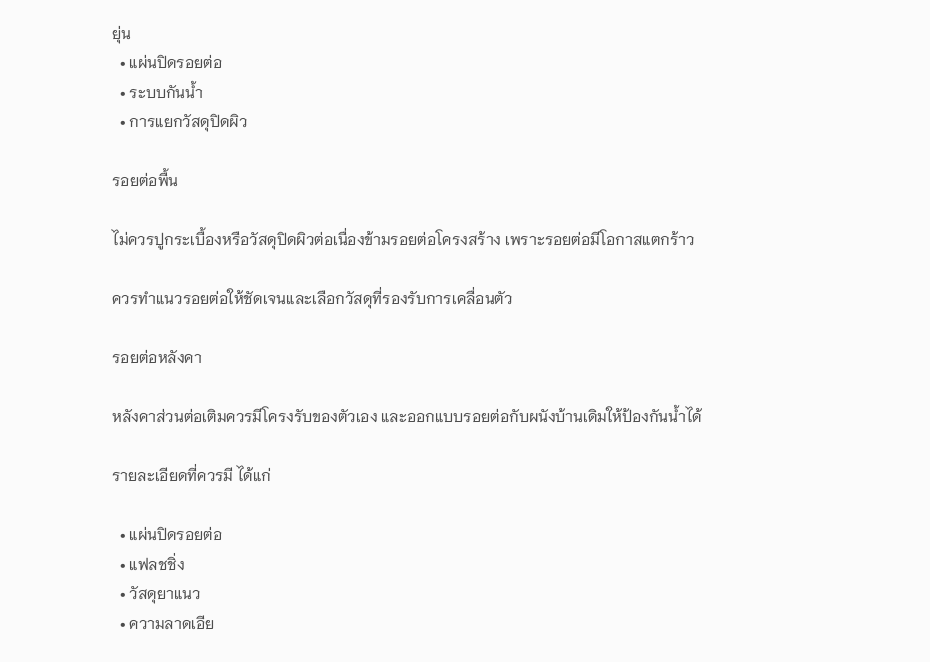ยุ่น
  • แผ่นปิดรอยต่อ
  • ระบบกันน้ำ
  • การแยกวัสดุปิดผิว

รอยต่อพื้น

ไม่ควรปูกระเบื้องหรือวัสดุปิดผิวต่อเนื่องข้ามรอยต่อโครงสร้าง เพราะรอยต่อมีโอกาสแตกร้าว

ควรทำแนวรอยต่อให้ชัดเจนและเลือกวัสดุที่รองรับการเคลื่อนตัว

รอยต่อหลังคา

หลังคาส่วนต่อเติมควรมีโครงรับของตัวเอง และออกแบบรอยต่อกับผนังบ้านเดิมให้ป้องกันน้ำได้

รายละเอียดที่ควรมี ได้แก่

  • แผ่นปิดรอยต่อ
  • แฟลชชิ่ง
  • วัสดุยาแนว
  • ความลาดเอีย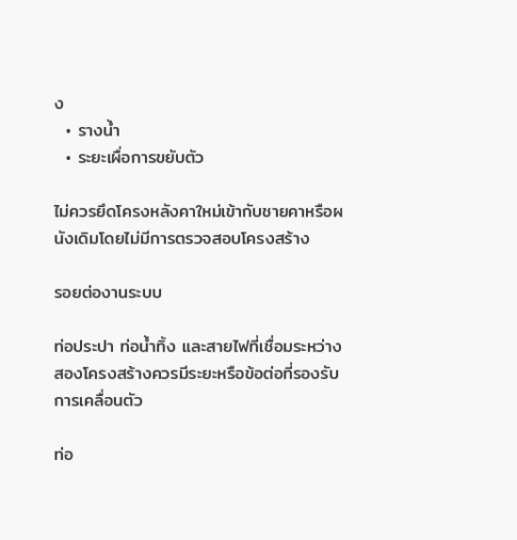ง
  • รางน้ำ
  • ระยะเผื่อการขยับตัว

ไม่ควรยึดโครงหลังคาใหม่เข้ากับชายคาหรือผนังเดิมโดยไม่มีการตรวจสอบโครงสร้าง

รอยต่องานระบบ

ท่อประปา ท่อน้ำทิ้ง และสายไฟที่เชื่อมระหว่างสองโครงสร้างควรมีระยะหรือข้อต่อที่รองรับการเคลื่อนตัว

ท่อ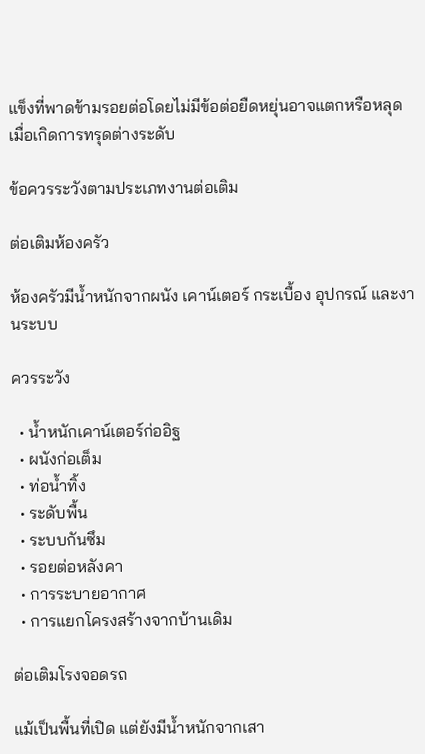แข็งที่พาดข้ามรอยต่อโดยไม่มีข้อต่อยืดหยุ่นอาจแตกหรือหลุดเมื่อเกิดการทรุดต่างระดับ

ข้อควรระวังตามประเภทงานต่อเติม

ต่อเติมห้องครัว

ห้องครัวมีน้ำหนักจากผนัง เคาน์เตอร์ กระเบื้อง อุปกรณ์ และงานระบบ

ควรระวัง

  • น้ำหนักเคาน์เตอร์ก่ออิฐ
  • ผนังก่อเต็ม
  • ท่อน้ำทิ้ง
  • ระดับพื้น
  • ระบบกันซึม
  • รอยต่อหลังคา
  • การระบายอากาศ
  • การแยกโครงสร้างจากบ้านเดิม

ต่อเติมโรงจอดรถ

แม้เป็นพื้นที่เปิด แต่ยังมีน้ำหนักจากเสา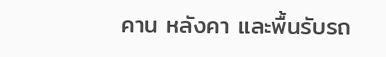คาน หลังคา และพื้นรับรถ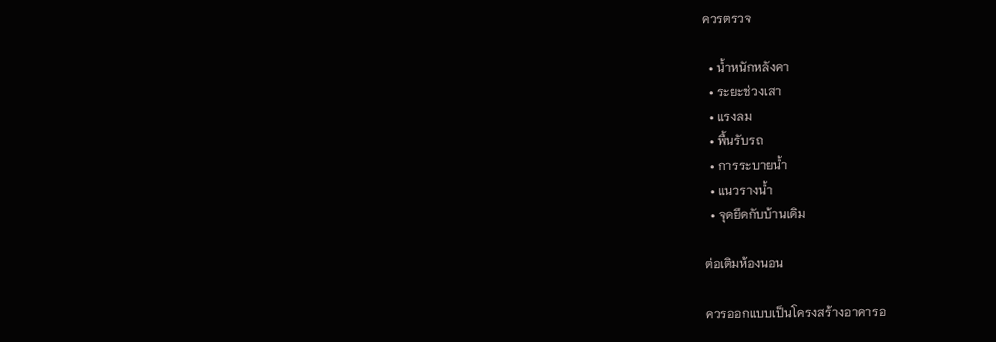ควรตรวจ

  • น้ำหนักหลังคา
  • ระยะช่วงเสา
  • แรงลม
  • พื้นรับรถ
  • การระบายน้ำ
  • แนวรางน้ำ
  • จุดยึดกับบ้านเดิม

ต่อเติมห้องนอน

ควรออกแบบเป็นโครงสร้างอาคารอ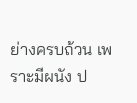ย่างครบถ้วน เพราะมีผนัง ป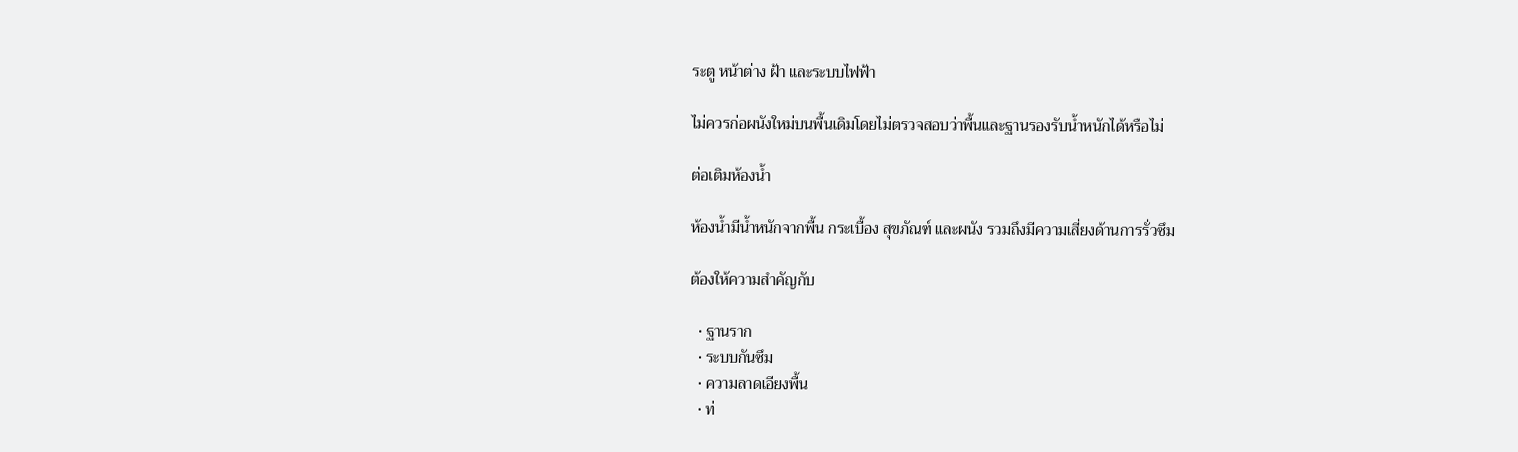ระตู หน้าต่าง ฝ้า และระบบไฟฟ้า

ไม่ควรก่อผนังใหม่บนพื้นเดิมโดยไม่ตรวจสอบว่าพื้นและฐานรองรับน้ำหนักได้หรือไม่

ต่อเติมห้องน้ำ

ห้องน้ำมีน้ำหนักจากพื้น กระเบื้อง สุขภัณฑ์ และผนัง รวมถึงมีความเสี่ยงด้านการรั่วซึม

ต้องให้ความสำคัญกับ

  • ฐานราก
  • ระบบกันซึม
  • ความลาดเอียงพื้น
  • ท่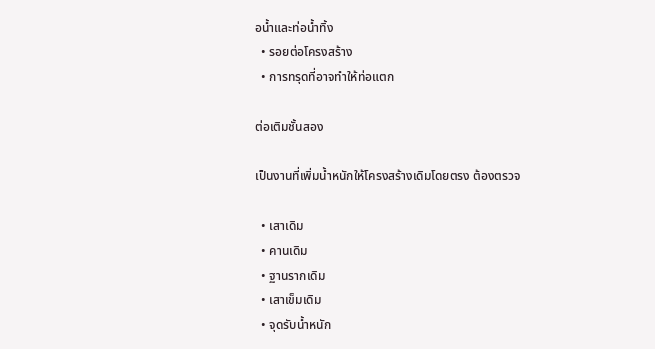อน้ำและท่อน้ำทิ้ง
  • รอยต่อโครงสร้าง
  • การทรุดที่อาจทำให้ท่อแตก

ต่อเติมชั้นสอง

เป็นงานที่เพิ่มน้ำหนักให้โครงสร้างเดิมโดยตรง ต้องตรวจ

  • เสาเดิม
  • คานเดิม
  • ฐานรากเดิม
  • เสาเข็มเดิม
  • จุดรับน้ำหนัก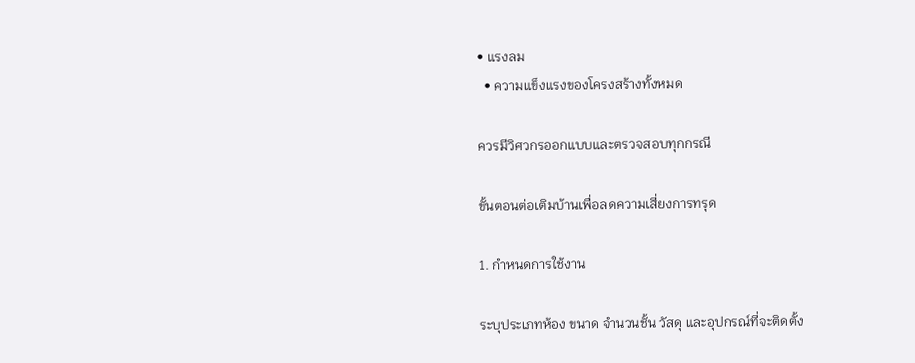• แรงลม
  • ความแข็งแรงของโครงสร้างทั้งหมด

ควรมีวิศวกรออกแบบและตรวจสอบทุกกรณี

ขั้นตอนต่อเติมบ้านเพื่อลดความเสี่ยงการทรุด

1. กำหนดการใช้งาน

ระบุประเภทห้อง ขนาด จำนวนชั้น วัสดุ และอุปกรณ์ที่จะติดตั้ง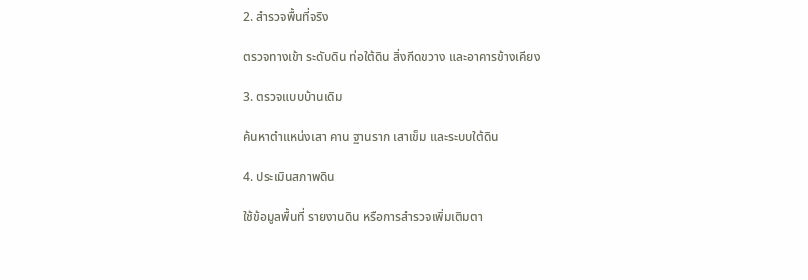2. สำรวจพื้นที่จริง

ตรวจทางเข้า ระดับดิน ท่อใต้ดิน สิ่งกีดขวาง และอาคารข้างเคียง

3. ตรวจแบบบ้านเดิม

ค้นหาตำแหน่งเสา คาน ฐานราก เสาเข็ม และระบบใต้ดิน

4. ประเมินสภาพดิน

ใช้ข้อมูลพื้นที่ รายงานดิน หรือการสำรวจเพิ่มเติมตา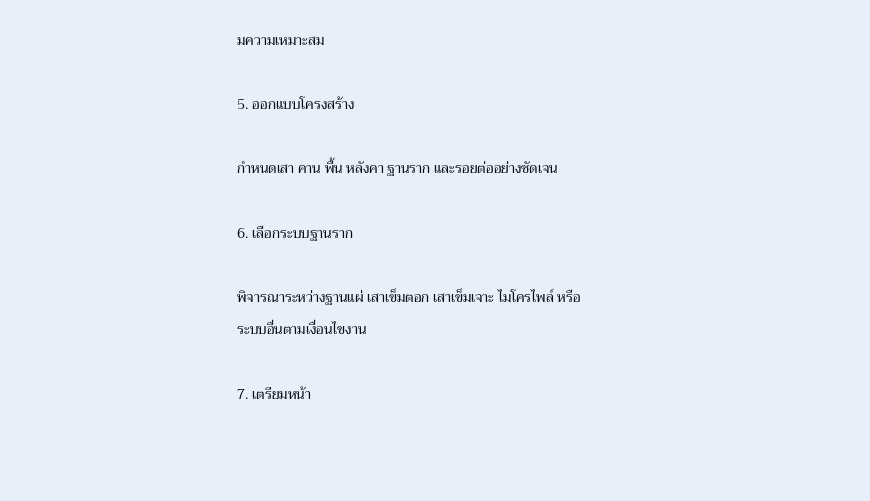มความเหมาะสม

5. ออกแบบโครงสร้าง

กำหนดเสา คาน พื้น หลังคา ฐานราก และรอยต่ออย่างชัดเจน

6. เลือกระบบฐานราก

พิจารณาระหว่างฐานแผ่ เสาเข็มตอก เสาเข็มเจาะ ไมโครไพล์ หรือระบบอื่นตามเงื่อนไขงาน

7. เตรียมหน้า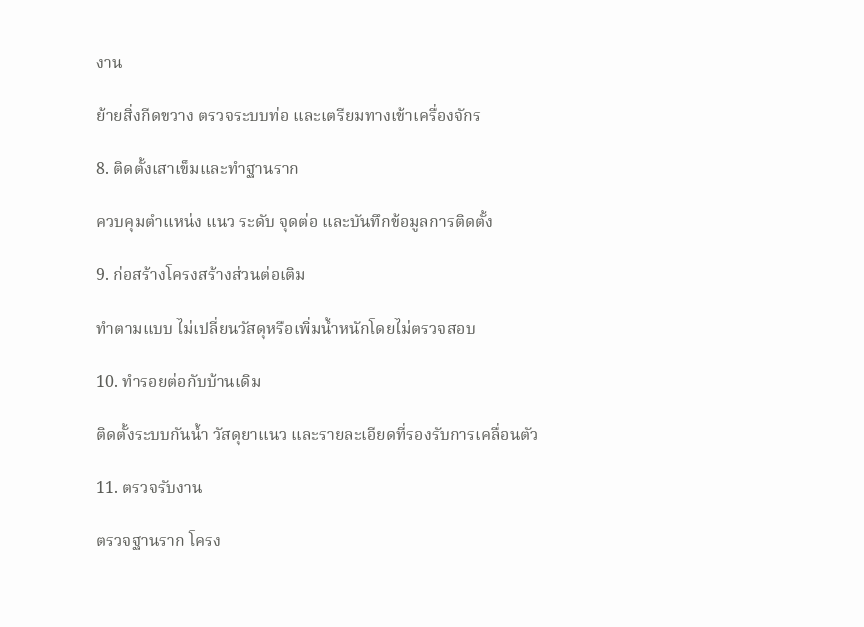งาน

ย้ายสิ่งกีดขวาง ตรวจระบบท่อ และเตรียมทางเข้าเครื่องจักร

8. ติดตั้งเสาเข็มและทำฐานราก

ควบคุมตำแหน่ง แนว ระดับ จุดต่อ และบันทึกข้อมูลการติดตั้ง

9. ก่อสร้างโครงสร้างส่วนต่อเติม

ทำตามแบบ ไม่เปลี่ยนวัสดุหรือเพิ่มน้ำหนักโดยไม่ตรวจสอบ

10. ทำรอยต่อกับบ้านเดิม

ติดตั้งระบบกันน้ำ วัสดุยาแนว และรายละเอียดที่รองรับการเคลื่อนตัว

11. ตรวจรับงาน

ตรวจฐานราก โครง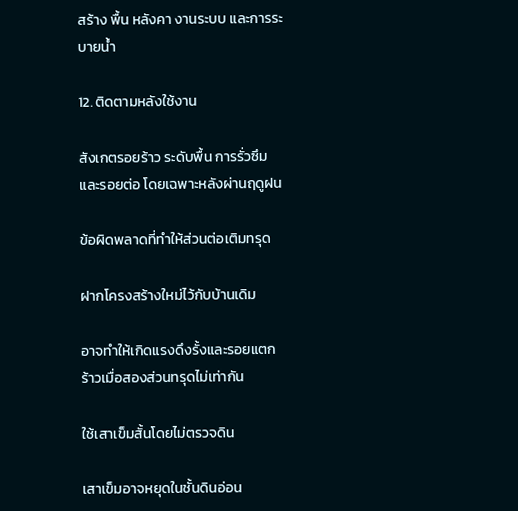สร้าง พื้น หลังคา งานระบบ และการระบายน้ำ

12. ติดตามหลังใช้งาน

สังเกตรอยร้าว ระดับพื้น การรั่วซึม และรอยต่อ โดยเฉพาะหลังผ่านฤดูฝน

ข้อผิดพลาดที่ทำให้ส่วนต่อเติมทรุด

ฝากโครงสร้างใหม่ไว้กับบ้านเดิม

อาจทำให้เกิดแรงดึงรั้งและรอยแตกร้าวเมื่อสองส่วนทรุดไม่เท่ากัน

ใช้เสาเข็มสั้นโดยไม่ตรวจดิน

เสาเข็มอาจหยุดในชั้นดินอ่อน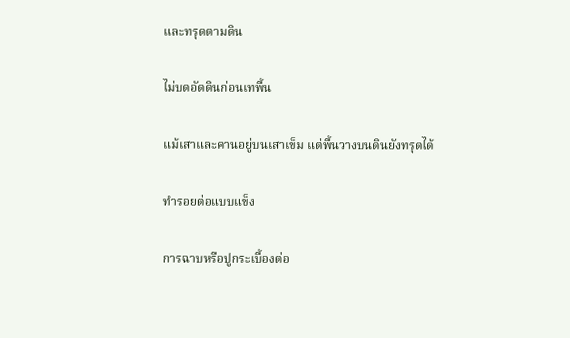และทรุดตามดิน

ไม่บดอัดดินก่อนเทพื้น

แม้เสาและคานอยู่บนเสาเข็ม แต่พื้นวางบนดินยังทรุดได้

ทำรอยต่อแบบแข็ง

การฉาบหรือปูกระเบื้องต่อ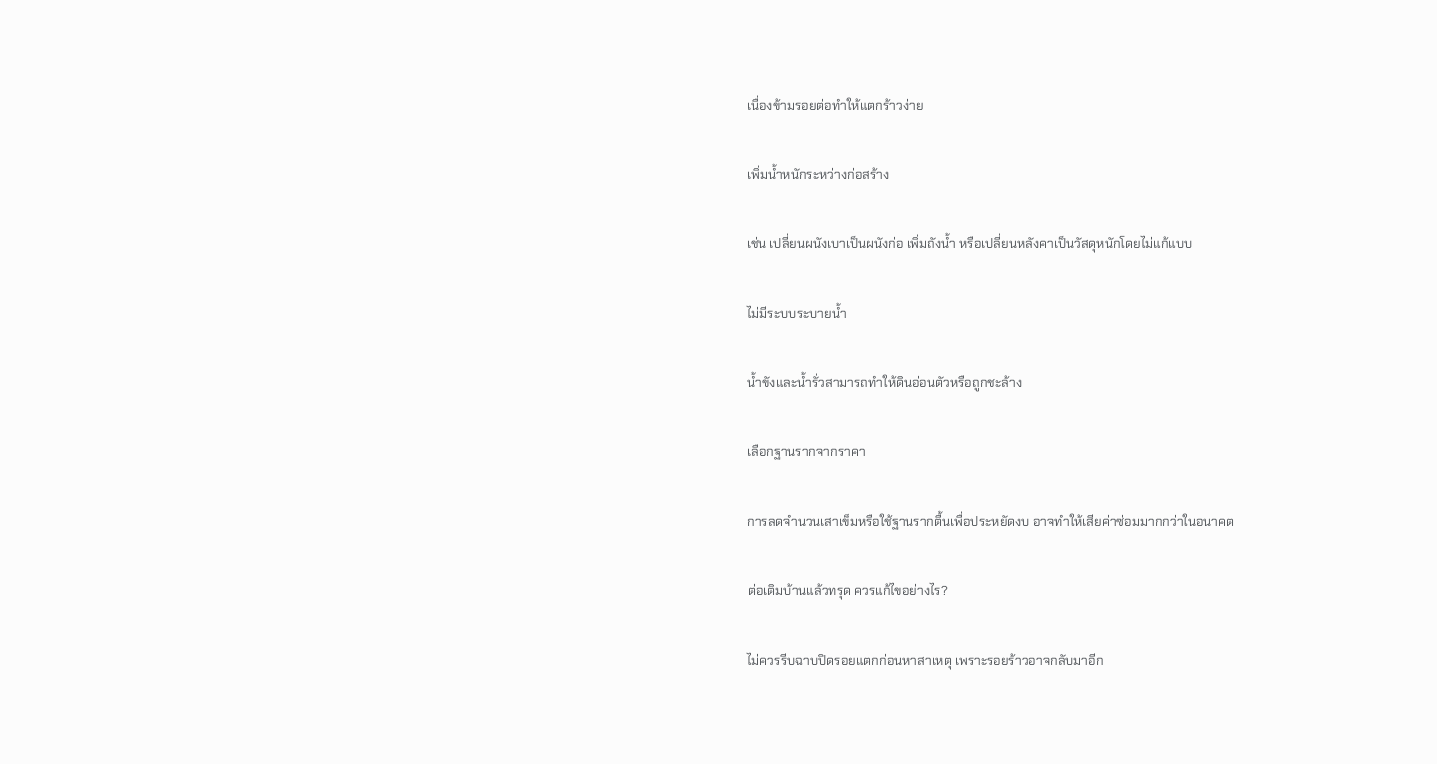เนื่องข้ามรอยต่อทำให้แตกร้าวง่าย

เพิ่มน้ำหนักระหว่างก่อสร้าง

เช่น เปลี่ยนผนังเบาเป็นผนังก่อ เพิ่มถังน้ำ หรือเปลี่ยนหลังคาเป็นวัสดุหนักโดยไม่แก้แบบ

ไม่มีระบบระบายน้ำ

น้ำขังและน้ำรั่วสามารถทำให้ดินอ่อนตัวหรือถูกชะล้าง

เลือกฐานรากจากราคา

การลดจำนวนเสาเข็มหรือใช้ฐานรากตื้นเพื่อประหยัดงบ อาจทำให้เสียค่าซ่อมมากกว่าในอนาคต

ต่อเติมบ้านแล้วทรุด ควรแก้ไขอย่างไร?

ไม่ควรรีบฉาบปิดรอยแตกก่อนหาสาเหตุ เพราะรอยร้าวอาจกลับมาอีก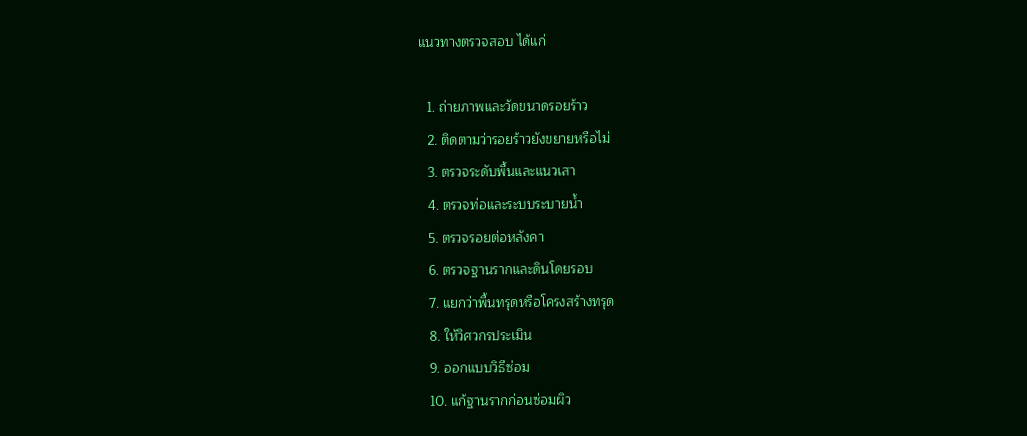แนวทางตรวจสอบ ได้แก่

  1. ถ่ายภาพและวัดขนาดรอยร้าว
  2. ติดตามว่ารอยร้าวยังขยายหรือไม่
  3. ตรวจระดับพื้นและแนวเสา
  4. ตรวจท่อและระบบระบายน้ำ
  5. ตรวจรอยต่อหลังคา
  6. ตรวจฐานรากและดินโดยรอบ
  7. แยกว่าพื้นทรุดหรือโครงสร้างทรุด
  8. ให้วิศวกรประเมิน
  9. ออกแบบวิธีซ่อม
  10. แก้ฐานรากก่อนซ่อมผิว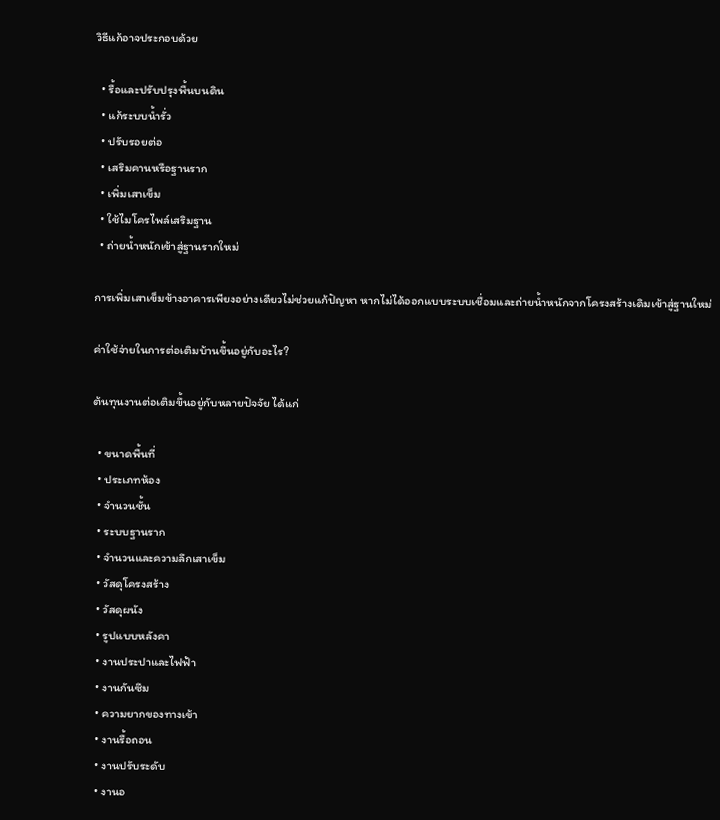วิธีแก้อาจประกอบด้วย

  • รื้อและปรับปรุงพื้นบนดิน
  • แก้ระบบน้ำรั่ว
  • ปรับรอยต่อ
  • เสริมคานหรือฐานราก
  • เพิ่มเสาเข็ม
  • ใช้ไมโครไพล์เสริมฐาน
  • ถ่ายน้ำหนักเข้าสู่ฐานรากใหม่

การเพิ่มเสาเข็มข้างอาคารเพียงอย่างเดียวไม่ช่วยแก้ปัญหา หากไม่ได้ออกแบบระบบเชื่อมและถ่ายน้ำหนักจากโครงสร้างเดิมเข้าสู่ฐานใหม่

ค่าใช้จ่ายในการต่อเติมบ้านขึ้นอยู่กับอะไร?

ต้นทุนงานต่อเติมขึ้นอยู่กับหลายปัจจัย ได้แก่

  • ขนาดพื้นที่
  • ประเภทห้อง
  • จำนวนชั้น
  • ระบบฐานราก
  • จำนวนและความลึกเสาเข็ม
  • วัสดุโครงสร้าง
  • วัสดุผนัง
  • รูปแบบหลังคา
  • งานประปาและไฟฟ้า
  • งานกันซึม
  • ความยากของทางเข้า
  • งานรื้อถอน
  • งานปรับระดับ
  • งานอ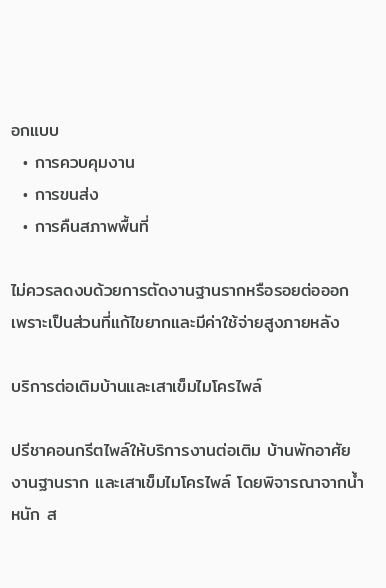อกแบบ
  • การควบคุมงาน
  • การขนส่ง
  • การคืนสภาพพื้นที่

ไม่ควรลดงบด้วยการตัดงานฐานรากหรือรอยต่อออก เพราะเป็นส่วนที่แก้ไขยากและมีค่าใช้จ่ายสูงภายหลัง

บริการต่อเติมบ้านและเสาเข็มไมโครไพล์

ปรีชาคอนกรีตไพล์ให้บริการงานต่อเติม บ้านพักอาศัย งานฐานราก และเสาเข็มไมโครไพล์ โดยพิจารณาจากน้ำหนัก ส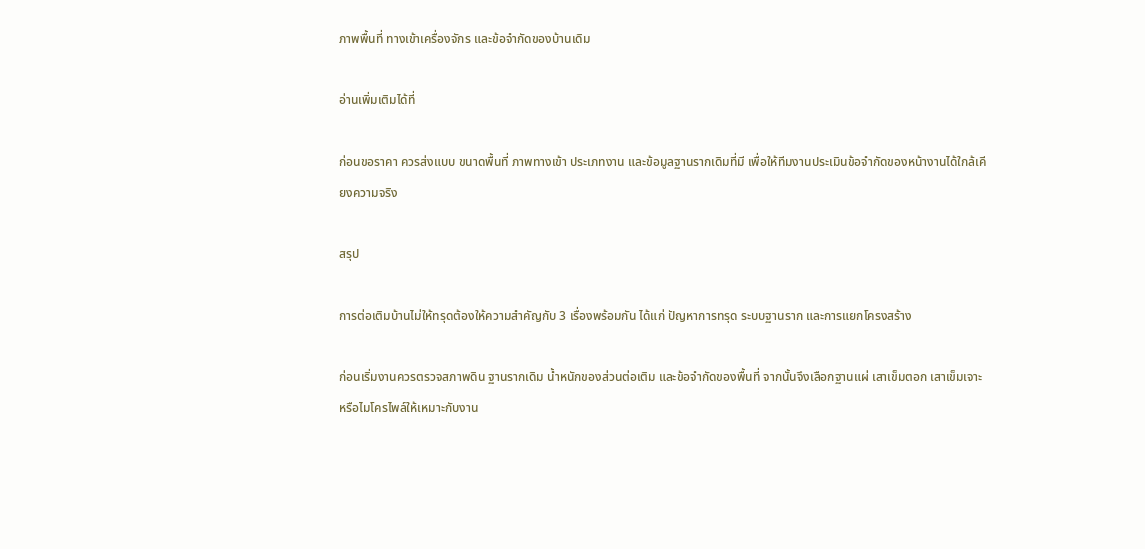ภาพพื้นที่ ทางเข้าเครื่องจักร และข้อจำกัดของบ้านเดิม

อ่านเพิ่มเติมได้ที่

ก่อนขอราคา ควรส่งแบบ ขนาดพื้นที่ ภาพทางเข้า ประเภทงาน และข้อมูลฐานรากเดิมที่มี เพื่อให้ทีมงานประเมินข้อจำกัดของหน้างานได้ใกล้เคียงความจริง

สรุป

การต่อเติมบ้านไม่ให้ทรุดต้องให้ความสำคัญกับ 3 เรื่องพร้อมกัน ได้แก่ ปัญหาการทรุด ระบบฐานราก และการแยกโครงสร้าง

ก่อนเริ่มงานควรตรวจสภาพดิน ฐานรากเดิม น้ำหนักของส่วนต่อเติม และข้อจำกัดของพื้นที่ จากนั้นจึงเลือกฐานแผ่ เสาเข็มตอก เสาเข็มเจาะ หรือไมโครไพล์ให้เหมาะกับงาน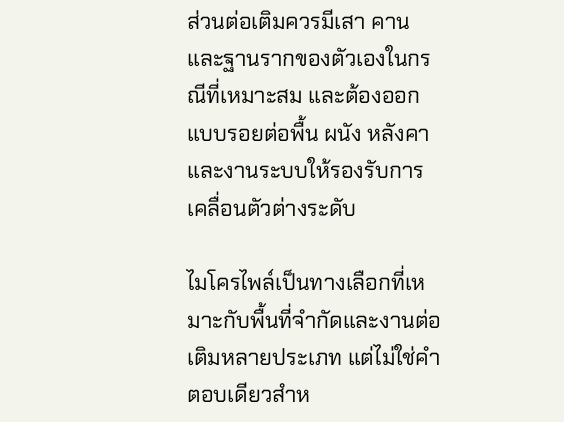ส่วนต่อเติมควรมีเสา คาน และฐานรากของตัวเองในกรณีที่เหมาะสม และต้องออกแบบรอยต่อพื้น ผนัง หลังคา และงานระบบให้รองรับการเคลื่อนตัวต่างระดับ

ไมโครไพล์เป็นทางเลือกที่เหมาะกับพื้นที่จำกัดและงานต่อเติมหลายประเภท แต่ไม่ใช่คำตอบเดียวสำห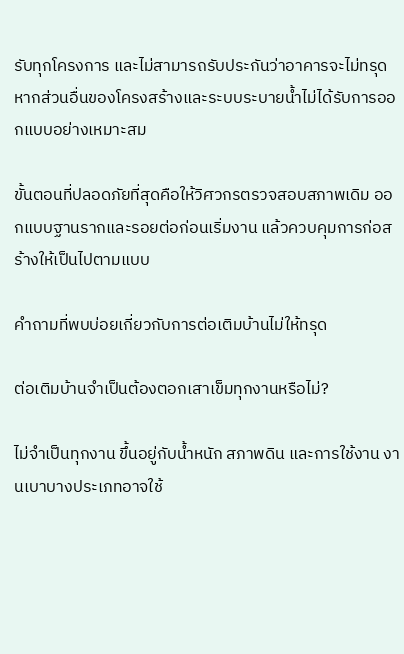รับทุกโครงการ และไม่สามารถรับประกันว่าอาคารจะไม่ทรุด หากส่วนอื่นของโครงสร้างและระบบระบายน้ำไม่ได้รับการออกแบบอย่างเหมาะสม

ขั้นตอนที่ปลอดภัยที่สุดคือให้วิศวกรตรวจสอบสภาพเดิม ออกแบบฐานรากและรอยต่อก่อนเริ่มงาน แล้วควบคุมการก่อสร้างให้เป็นไปตามแบบ

คำถามที่พบบ่อยเกี่ยวกับการต่อเติมบ้านไม่ให้ทรุด

ต่อเติมบ้านจำเป็นต้องตอกเสาเข็มทุกงานหรือไม่?

ไม่จำเป็นทุกงาน ขึ้นอยู่กับน้ำหนัก สภาพดิน และการใช้งาน งานเบาบางประเภทอาจใช้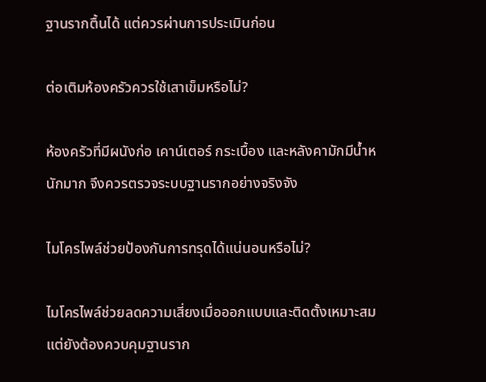ฐานรากตื้นได้ แต่ควรผ่านการประเมินก่อน

ต่อเติมห้องครัวควรใช้เสาเข็มหรือไม่?

ห้องครัวที่มีผนังก่อ เคาน์เตอร์ กระเบื้อง และหลังคามักมีน้ำหนักมาก จึงควรตรวจระบบฐานรากอย่างจริงจัง

ไมโครไพล์ช่วยป้องกันการทรุดได้แน่นอนหรือไม่?

ไมโครไพล์ช่วยลดความเสี่ยงเมื่อออกแบบและติดตั้งเหมาะสม แต่ยังต้องควบคุมฐานราก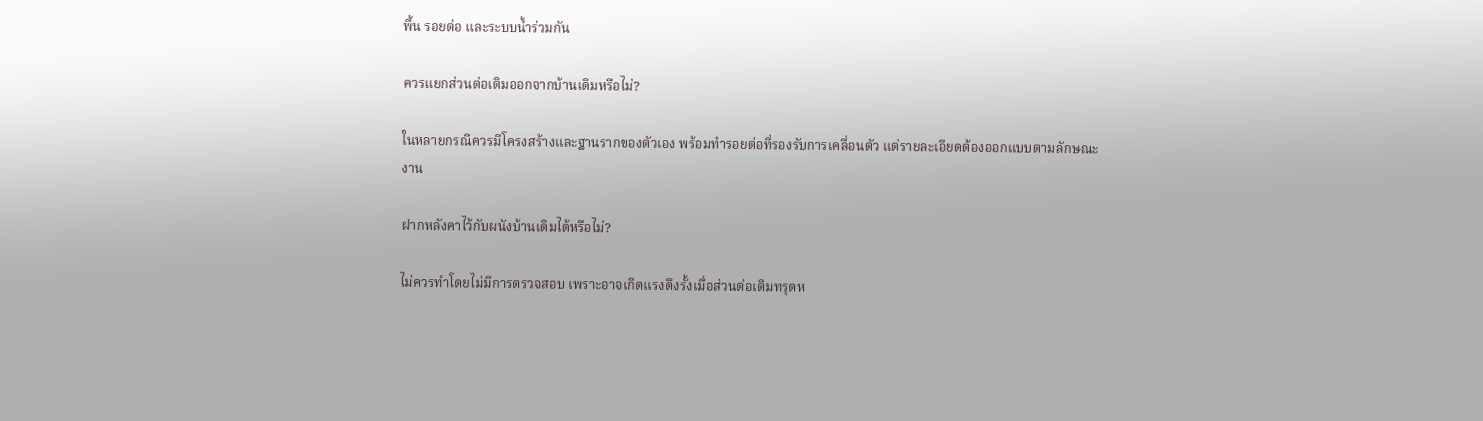พื้น รอยต่อ และระบบน้ำร่วมกัน

ควรแยกส่วนต่อเติมออกจากบ้านเดิมหรือไม่?

ในหลายกรณีควรมีโครงสร้างและฐานรากของตัวเอง พร้อมทำรอยต่อที่รองรับการเคลื่อนตัว แต่รายละเอียดต้องออกแบบตามลักษณะงาน

ฝากหลังคาไว้กับผนังบ้านเดิมได้หรือไม่?

ไม่ควรทำโดยไม่มีการตรวจสอบ เพราะอาจเกิดแรงดึงรั้งเมื่อส่วนต่อเติมทรุดห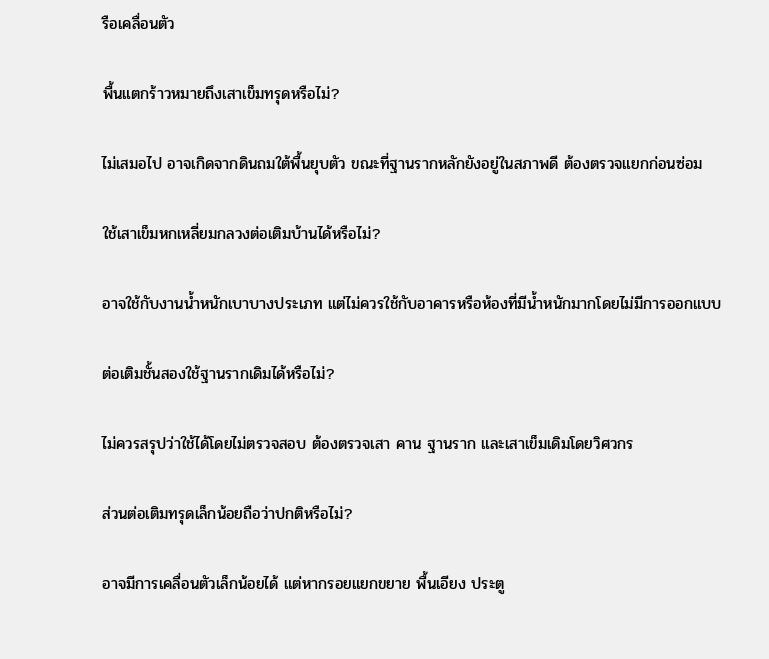รือเคลื่อนตัว

พื้นแตกร้าวหมายถึงเสาเข็มทรุดหรือไม่?

ไม่เสมอไป อาจเกิดจากดินถมใต้พื้นยุบตัว ขณะที่ฐานรากหลักยังอยู่ในสภาพดี ต้องตรวจแยกก่อนซ่อม

ใช้เสาเข็มหกเหลี่ยมกลวงต่อเติมบ้านได้หรือไม่?

อาจใช้กับงานน้ำหนักเบาบางประเภท แต่ไม่ควรใช้กับอาคารหรือห้องที่มีน้ำหนักมากโดยไม่มีการออกแบบ

ต่อเติมชั้นสองใช้ฐานรากเดิมได้หรือไม่?

ไม่ควรสรุปว่าใช้ได้โดยไม่ตรวจสอบ ต้องตรวจเสา คาน ฐานราก และเสาเข็มเดิมโดยวิศวกร

ส่วนต่อเติมทรุดเล็กน้อยถือว่าปกติหรือไม่?

อาจมีการเคลื่อนตัวเล็กน้อยได้ แต่หากรอยแยกขยาย พื้นเอียง ประตู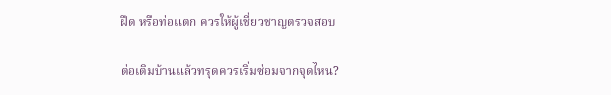ฝืด หรือท่อแตก ควรให้ผู้เชี่ยวชาญตรวจสอบ

ต่อเติมบ้านแล้วทรุดควรเริ่มซ่อมจากจุดไหน?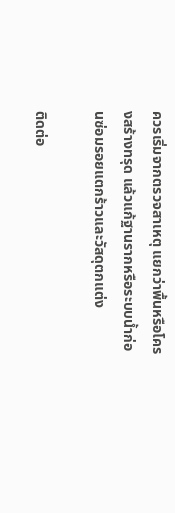ควรเริ่มจากตรวจสาเหตุ แยกว่าพื้นหรือโครงสร้างทรุด แล้วแก้ฐานรากหรือระบบน้ำก่อนซ่อมรอยแตกร้าวและวัสดุตกแต่ง

ติดต่อ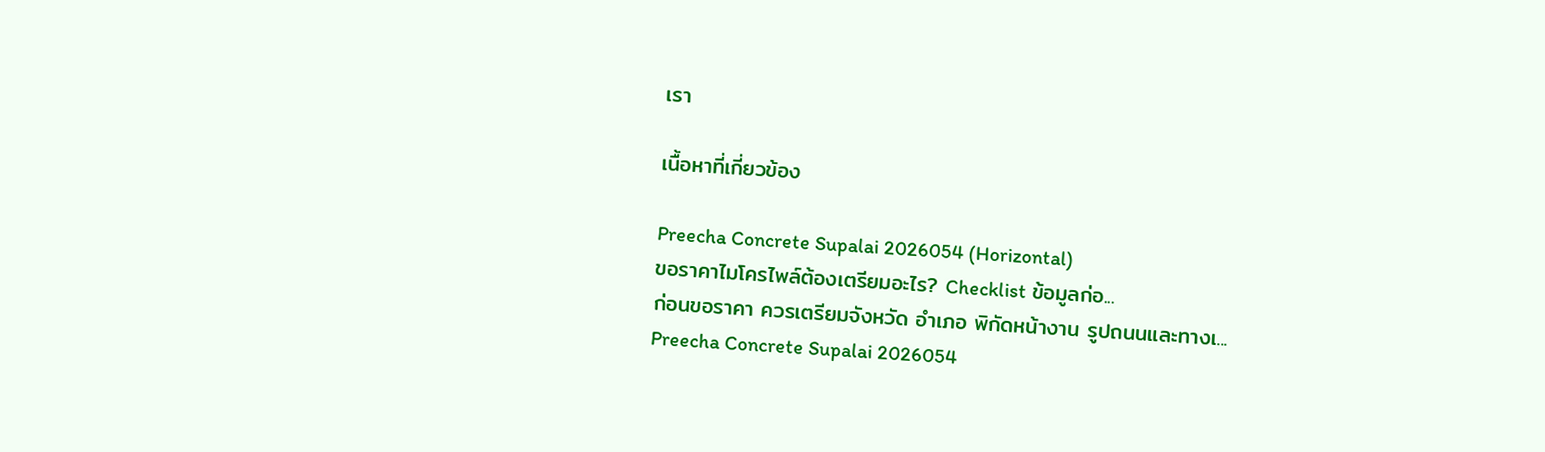เรา

เนื้อหาที่เกี่ยวข้อง

Preecha Concrete Supalai 2026054 (Horizontal)
ขอราคาไมโครไพล์ต้องเตรียมอะไร? Checklist ข้อมูลก่อ...
ก่อนขอราคา ควรเตรียมจังหวัด อำเภอ พิกัดหน้างาน รูปถนนและทางเ...
Preecha Concrete Supalai 2026054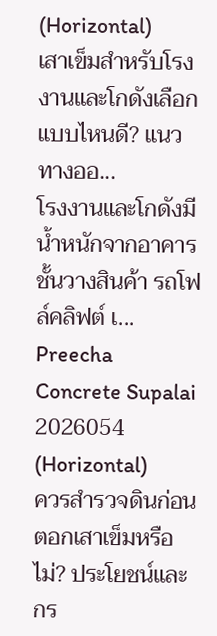(Horizontal)
เสาเข็มสำหรับโรงงานและโกดังเลือกแบบไหนดี? แนวทางออ...
โรงงานและโกดังมีน้ำหนักจากอาคาร ชั้นวางสินค้า รถโฟล์คลิฟต์ เ...
Preecha Concrete Supalai 2026054 (Horizontal)
ควรสำรวจดินก่อนตอกเสาเข็มหรือไม่? ประโยชน์และกร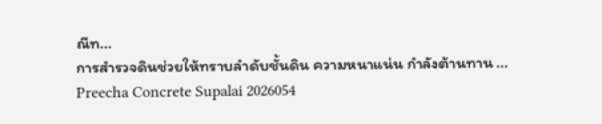ณีท...
การสำรวจดินช่วยให้ทราบลำดับชั้นดิน ความหนาแน่น กำลังต้านทาน ...
Preecha Concrete Supalai 2026054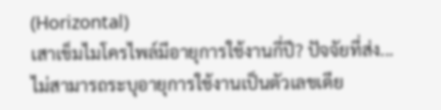(Horizontal)
เสาเข็มไมโครไพล์มีอายุการใช้งานกี่ปี? ปัจจัยที่ส่ง...
ไม่สามารถระบุอายุการใช้งานเป็นตัวเลขเดีย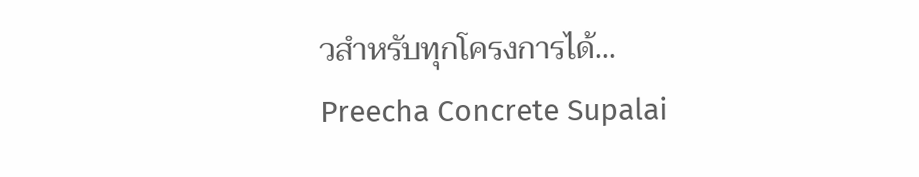วสำหรับทุกโครงการได้...
Preecha Concrete Supalai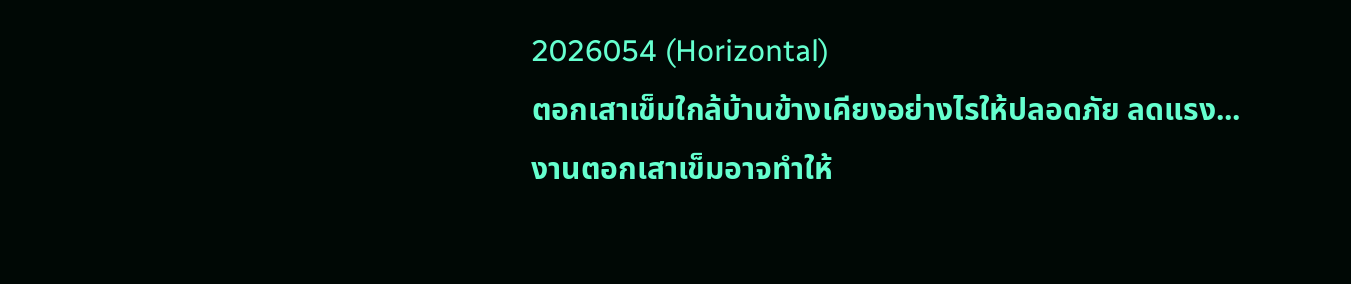2026054 (Horizontal)
ตอกเสาเข็มใกล้บ้านข้างเคียงอย่างไรให้ปลอดภัย ลดแรง...
งานตอกเสาเข็มอาจทำให้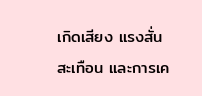เกิดเสียง แรงสั่นสะเทือน และการเค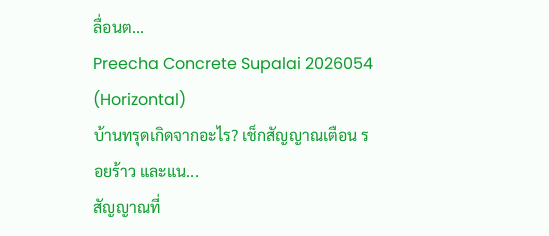ลื่อนต...
Preecha Concrete Supalai 2026054 (Horizontal)
บ้านทรุดเกิดจากอะไร? เช็กสัญญาณเตือน รอยร้าว และแน...
สัญญาณที่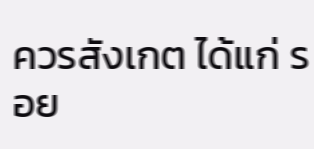ควรสังเกต ได้แก่ รอย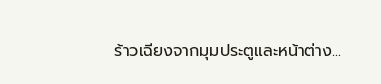ร้าวเฉียงจากมุมประตูและหน้าต่าง...